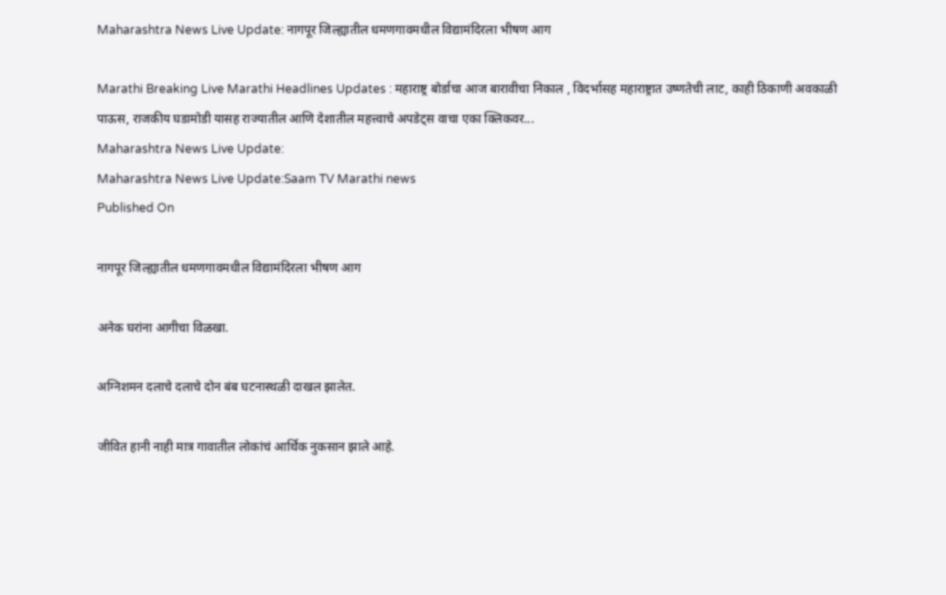Maharashtra News Live Update: नागपूर जिल्ह्यातील धमणगावमधील विद्यामंदिरला भीषण आग

Marathi Breaking Live Marathi Headlines Updates : महाराष्ट्र बोर्डाचा आज बारावीचा निकाल , विदर्भासह महाराष्ट्रात उष्णतेची लाट, काही ठिकाणी अवकाळी पाऊस, राजकीय घडामोडी यासह राज्यातील आणि देशातील महत्त्वाचे अपडेट्स वाचा एका क्लिकवर...
Maharashtra News Live Update:
Maharashtra News Live Update:Saam TV Marathi news
Published On

नागपूर जिल्ह्यातील धमणगावमधील विद्यामंदिरला भीषण आग

अनेक घरांना आगीचा विळखा.

अग्निशमन दलाचे दलाचे दोन बंब घटनास्थळी दाखल झालेत.

जीवित हानी नाही मात्र गावातील लोकांचं आर्थिक नुकसान झाले आहे.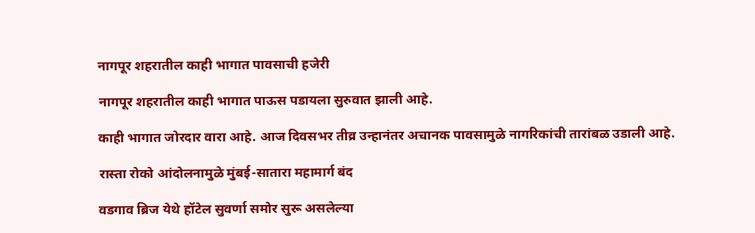नागपूर शहरातील काही भागात पावसाची हजेरी

नागपूर शहरातील काही भागात पाऊस पडायला सुरुवात झाली आहे.

काही भागात जोरदार वारा आहे. आज दिवसभर तीव्र उन्हानंतर अचानक पावसामुळे नागरिकांची तारांबळ उडाली आहे.

रास्ता रोको आंदोलनामुळे मुंबई-सातारा महामार्ग बंद

वडगाव ब्रिज येथे हॉटेल सुवर्णा समोर सुरू असलेल्या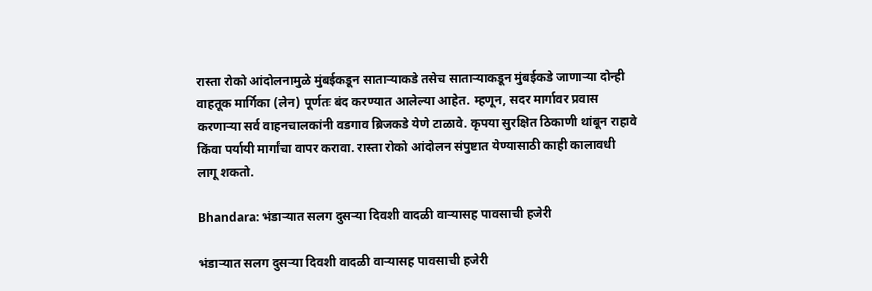रास्ता रोको आंदोलनामुळे मुंबईकडून साताऱ्याकडे तसेच साताऱ्याकडून मुंबईकडे जाणाऱ्या दोन्ही वाहतूक मार्गिका (लेन) पूर्णतः बंद करण्यात आलेल्या आहेत. म्हणून, सदर मार्गावर प्रवास करणाऱ्या सर्व वाहनचालकांनी वडगाव ब्रिजकडे येणे टाळावे. कृपया सुरक्षित ठिकाणी थांबून राहावे किंवा पर्यायी मार्गांचा वापर करावा. रास्ता रोको आंदोलन संपुष्टात येण्यासाठी काही कालावधी लागू शकतो.

Bhandara: भंडाऱ्यात सलग दुसऱ्या दिवशी वादळी वाऱ्यासह पावसाची हजेरी

भंडाऱ्यात सलग दुसऱ्या दिवशी वादळी वाऱ्यासह पावसाची हजेरी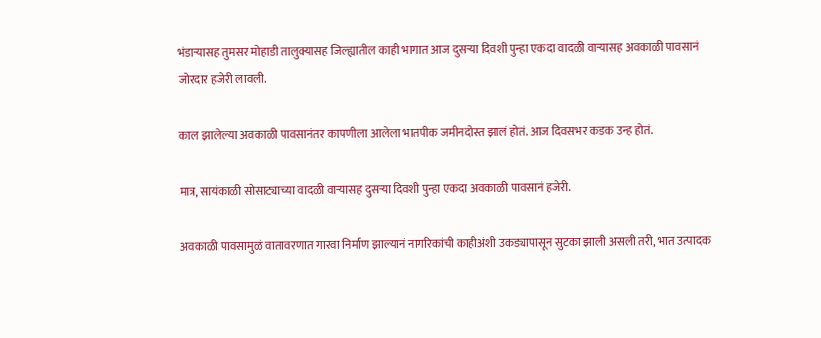भंडाऱ्यासह तुमसर मोहाडी तालुक्यासह जिल्ह्यातील काही भागात आज दुसऱ्या दिवशी पुन्हा एकदा वादळी वाऱ्यासह अवकाळी पावसानं जोरदार हजेरी लावली.

काल झालेल्या अवकाळी पावसानंतर कापणीला आलेला भातपीक जमीनदोस्त झालं होतं. आज दिवसभर कडक उन्ह होतं.

मात्र, सायंकाळी सोसाट्याच्या वादळी वाऱ्यासह दुसऱ्या दिवशी पुन्हा एकदा अवकाळी पावसानं हजेरी.

अवकाळी पावसामुळं वातावरणात गारवा निर्माण झाल्यानं नागरिकांची काहीअंशी उकड्यापासून सुटका झाली असली तरी, भात उत्पादक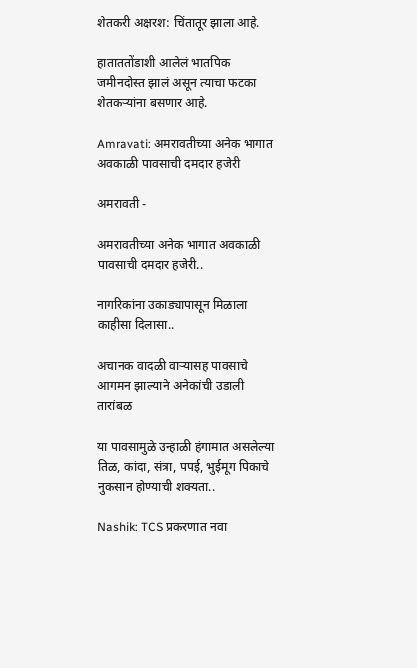शेतकरी अक्षरश: चिंतातूर झाला आहे.

हाताततोंडाशी आलेलं भातपिक जमीनदोस्त झालं असून त्याचा फटका शेतकऱ्यांना बसणार आहे.

Amravati: अमरावतीच्या अनेक भागात अवकाळी पावसाची दमदार हजेरी

अमरावती -

अमरावतीच्या अनेक भागात अवकाळी पावसाची दमदार हजेरी..

नागरिकांना उकाड्यापासून मिळाला काहीसा दिलासा..

अचानक वादळी वाऱ्यासह पावसाचे आगमन झाल्याने अनेकांची उडाली तारांबळ

या पावसामुळे उन्हाळी हंगामात असलेल्या तिळ, कांदा, संत्रा, पपई, भुईमूग पिकाचे नुकसान होण्याची शक्यता..

Nashik: TCS प्रकरणात नवा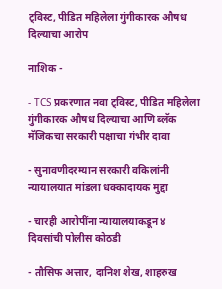ट्विस्ट, पीडित महिलेला गुंगीकारक औषध दिल्याचा आरोप

नाशिक -

- TCS प्रकरणात नवा ट्विस्ट, पीडित महिलेला गुंगीकारक औषध दिल्याचा आणि ब्लॅक मॅजिकचा सरकारी पक्षाचा गंभीर दावा

- सुनावणीदरम्यान सरकारी वकिलांनी न्यायालयात मांडला धक्कादायक मुद्दा

- चारही आरोपींना न्यायालयाकडून ४ दिवसांची पोलीस कोठडी

- तौसिफ अत्तार, दानिश शेख, शाहरुख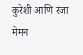कुरेशी आणि रजा मेमन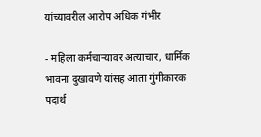यांच्यावरील आरोप अधिक गंभीर

- महिला कर्मचाऱ्यावर अत्याचार, धार्मिक भावना दुखावणे यांसह आता गुंगीकारक पदार्थ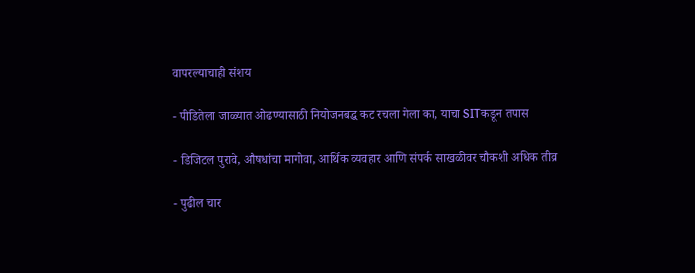वापरल्याचाही संशय

- पीडितेला जाळ्यात ओढण्यासाठी नियोजनबद्ध कट रचला गेला का, याचा SITकडून तपास

- डिजिटल पुरावे, औषधांचा मागोवा, आर्थिक व्यवहार आणि संपर्क साखळीवर चौकशी अधिक तीव्र

- पुढील चार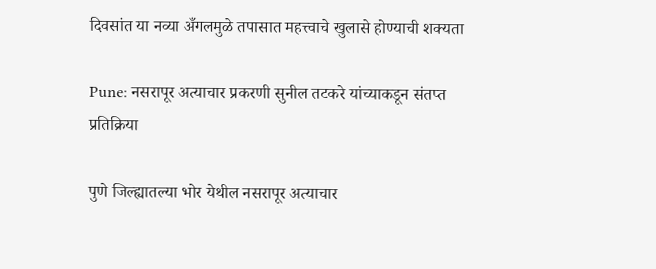दिवसांत या नव्या अँगलमुळे तपासात महत्त्वाचे खुलासे होण्याची शक्यता

Pune: नसरापूर अत्याचार प्रकरणी सुनील तटकरे यांच्याकडून संतप्त प्रतिक्रिया

पुणे जिल्ह्यातल्या भोर येथील नसरापूर अत्याचार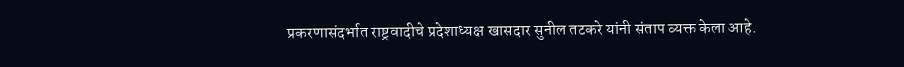प्रकरणासंदर्भात राष्ट्रवादीचे प्रदेशाध्यक्ष खासदार सुनील तटकरे यांनी संताप व्यक्त केला आहे.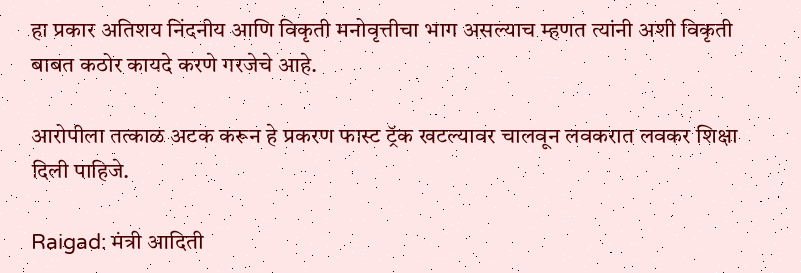हा प्रकार अतिशय निंदनीय आणि विकृती मनोवृत्तीचा भाग असल्याच म्हणत त्यांनी अशी विकृती बाबत कठोर कायदे करणे गरजेचे आहे.

आरोपीला तत्काळ अटक करून हे प्रकरण फास्ट ट्रॅक खटल्यावर चालवून लवकरात लवकर शिक्षा दिली पाहिजे.

Raigad: मंत्री आदिती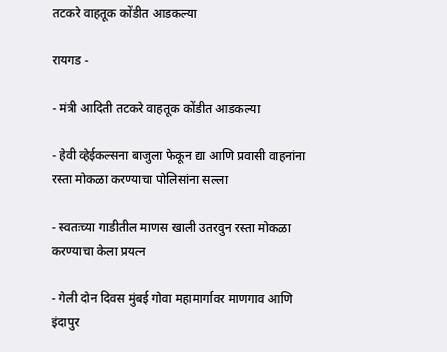तटकरे वाहतूक कोंडीत आडकल्या

रायगड -

- मंत्री आदिती तटकरे वाहतूक कोंडीत आडकल्या

- हेवी व्हेईकल्सना बाजुला फेकून द्या आणि प्रवासी वाहनांना रस्ता मोकळा करण्याचा पोलिसांना सल्ला

- स्वतःच्या गाडीतील माणस खाली उतरवुन रस्ता मोकळा करण्याचा केला प्रयत्न

- गेली दोन दिवस मुंबई गोवा महामार्गावर माणगाव आणि इंदापुर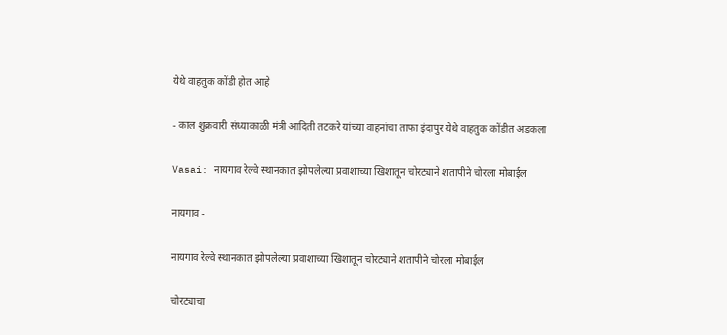येथे वाहतुक कोंडी होत आहे

- काल शुक्रवारी संध्याकाळी मंत्री आदिती तटकरे यांच्या वाहनांचा ताफा इंदापुर येथे वाहतुक कोंडीत अडकला

Vasai: नायगाव रेल्वे स्थानकात झोपलेल्या प्रवाशाच्या खिशातून चोरट्याने शतापीने चोरला मोबाईल

नायगाव -

नायगाव रेल्वे स्थानकात झोपलेल्या प्रवाशाच्या खिशातून चोरट्याने शतापीने चोरला मोबाईल

चोरट्याचा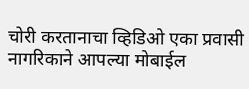चोरी करतानाचा व्हिडिओ एका प्रवासी नागरिकाने आपल्या मोबाईल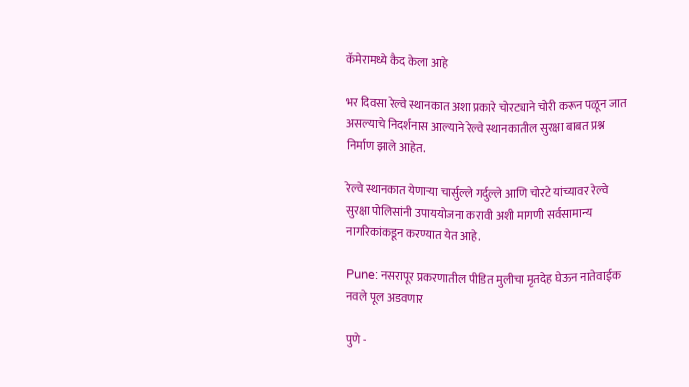कॅमेरामध्ये कैद केला आहे

भर दिवसा रेल्वे स्थानकात अशा प्रकारे चोरट्याने चोरी करून पळून जात असल्याचे निदर्शनास आल्याने रेल्वे स्थानकातील सुरक्षा बाबत प्रश्न निर्माण झाले आहेत.

रेल्वे स्थानकात येणाऱ्या चार्सुल्ले गर्दुल्ले आणि चोरटे यांच्यावर रेल्वे सुरक्षा पोलिसांनी उपाययोजना करावी अशी मागणी सर्वसामान्य नागरिकांकडून करण्यात येत आहे.

Pune: नसरापूर प्रकरणातील पीडित मुलीचा मृतदेह घेऊन नातेवाईक नवले पूल अडवणार

पुणे -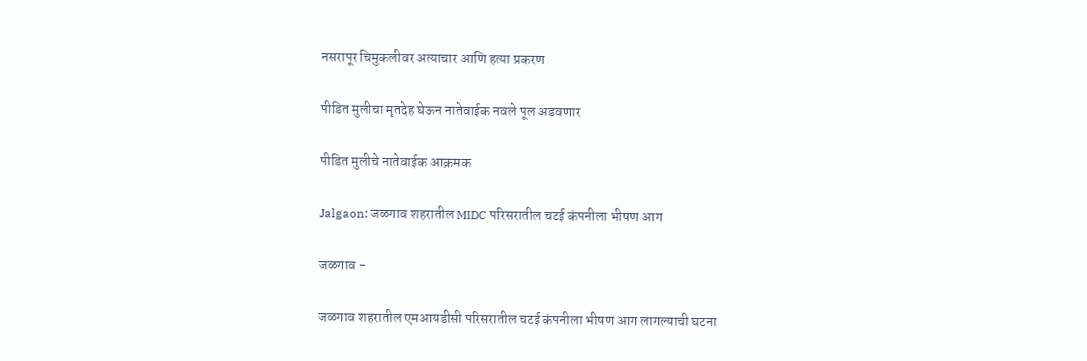नसरापूर चिमुकलीवर अत्याचार आणि हत्या प्रकरण

पीडित मुलीचा मृतदेह घेऊन नातेवाईक नवले पूल अडवणार

पीडित मुलीचे नातेवाईक आक्रमक

Jalgaon: जळगाव शहरातील MIDC परिसरातील चटई कंपनीला भीषण आग

जळगाव -

जळगाव शहरातील एमआयडीसी परिसरातील चटई कंपनीला भीषण आग लागल्याची घटना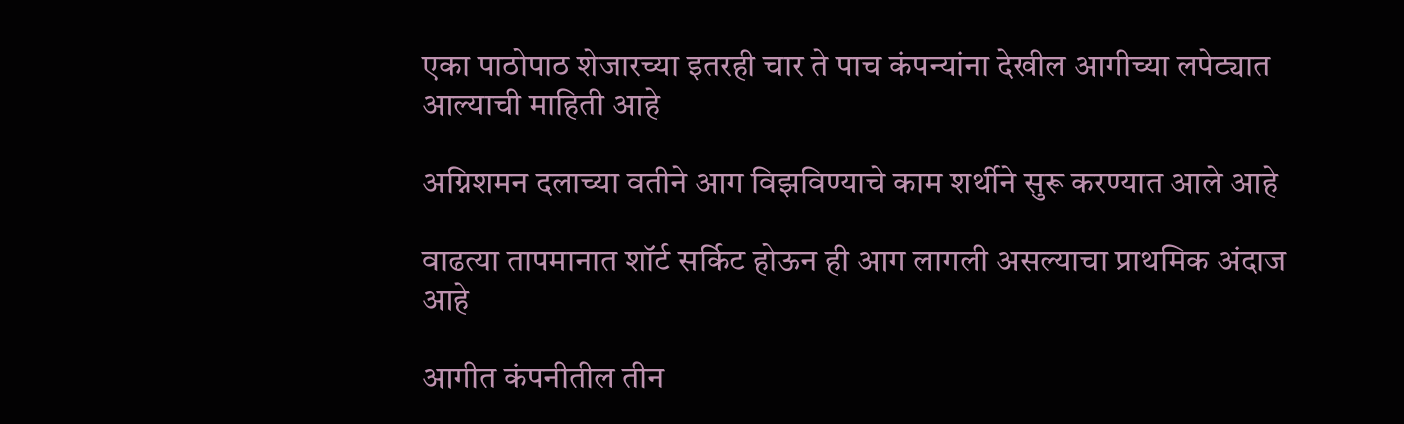एका पाठोपाठ शेजारच्या इतरही चार ते पाच कंपन्यांना देखील आगीच्या लपेट्यात आल्याची माहिती आहे

अग्निशमन दलाच्या वतीने आग विझविण्याचे काम शर्थीने सुरू करण्यात आले आहे

वाढत्या तापमानात शॉर्ट सर्किट होऊन ही आग लागली असल्याचा प्राथमिक अंदाज आहे

आगीत कंपनीतील तीन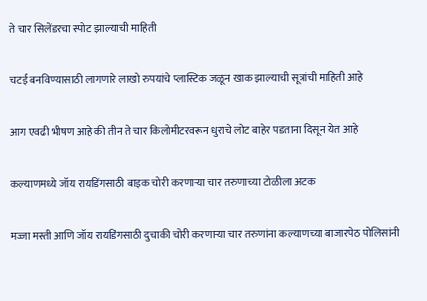ते चार सिलेंडरचा स्पोट झाल्याची माहिती

चटई बनविण्यासाठी लागणारे लाखो रुपयांचे प्लास्टिक जळून खाक झाल्याची सूत्रांची माहिती आहे

आग एवढी भीषण आहे की तीन ते चार किलोमीटरवरून धुराचे लोट बाहेर पडताना दिसून येत आहे

कल्याणमध्ये जॉय रायडिंगसाठी बाइक चोरी करणाऱ्या चार तरुणाच्या टोळीला अटक

मज्जा मस्ती आणि जॉय रायडिंगसाठी दुचाकी चोरी करणाऱ्या चार तरुणांना कल्याणच्या बाजारपेठ पोलिसांनी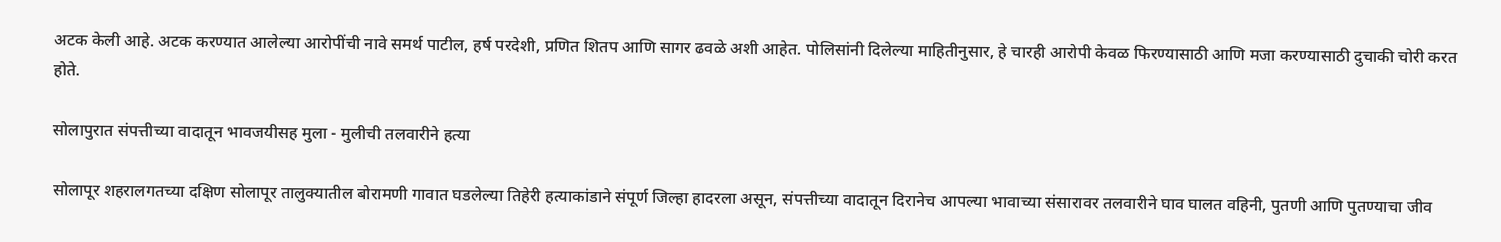अटक केली आहे. अटक करण्यात आलेल्या आरोपींची नावे समर्थ पाटील, हर्ष परदेशी, प्रणित शितप आणि सागर ढवळे अशी आहेत. पोलिसांनी दिलेल्या माहितीनुसार, हे चारही आरोपी केवळ फिरण्यासाठी आणि मजा करण्यासाठी दुचाकी चोरी करत होते.

सोलापुरात संपत्तीच्या वादातून भावजयीसह मुला - मुलीची तलवारीने हत्या

सोलापूर शहरालगतच्या दक्षिण सोलापूर तालुक्यातील बोरामणी गावात घडलेल्या तिहेरी हत्याकांडाने संपूर्ण जिल्हा हादरला असून, संपत्तीच्या वादातून दिरानेच आपल्या भावाच्या संसारावर तलवारीने घाव घालत वहिनी, पुतणी आणि पुतण्याचा जीव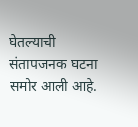घेतल्याची संतापजनक घटना समोर आली आहे.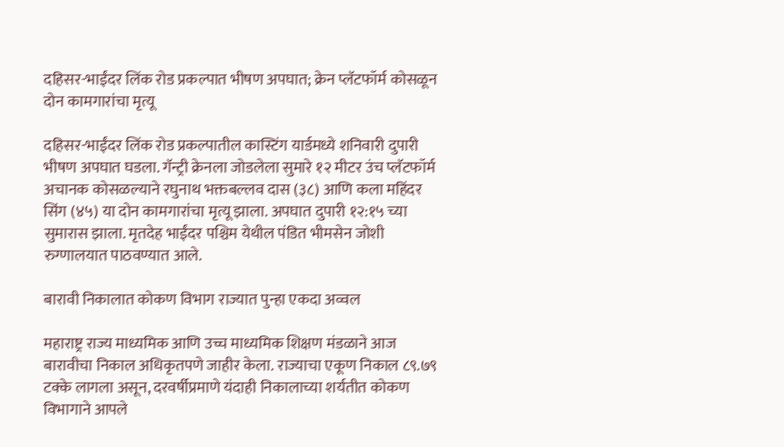दहिसर-भाईंदर लिंक रोड प्रकल्पात भीषण अपघात; क्रेन प्लॅटफॉर्म कोसळून दोन कामगारांचा मृत्यू

दहिसर-भाईंदर लिंक रोड प्रकल्पातील कास्टिंग यार्डमध्ये शनिवारी दुपारी भीषण अपघात घडला. गॅन्ट्री क्रेनला जोडलेला सुमारे १२ मीटर उंच प्लॅटफॉर्म अचानक कोसळल्याने रघुनाथ भक्तबल्लव दास (३८) आणि कला महिंदर सिंग (४५) या दोन कामगारांचा मृत्यू झाला. अपघात दुपारी १२:१५ च्या सुमारास झाला. मृतदेह भाईंदर पश्चिम येथील पंडित भीमसेन जोशी रुग्णालयात पाठवण्यात आले.

बारावी निकालात कोकण विभाग राज्यात पुन्हा एकदा अव्वल

महाराष्ट्र राज्य माध्यमिक आणि उच्च माध्यमिक शिक्षण मंडळाने आज बारावीचा निकाल अधिकृतपणे जाहीर केला. राज्याचा एकूण निकाल ८९.७९ टक्के लागला असून, दरवर्षीप्रमाणे यंदाही निकालाच्या शर्यतीत कोकण विभागाने आपले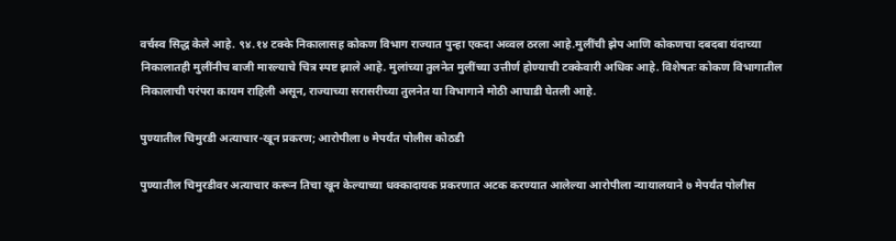वर्चस्व सिद्ध केले आहे. ९४.१४ टक्के निकालासह कोकण विभाग राज्यात पुन्हा एकदा अव्वल ठरला आहे.मुलींची झेप आणि कोकणचा दबदबा यंदाच्या निकालातही मुलींनीच बाजी मारल्याचे चित्र स्पष्ट झाले आहे. मुलांच्या तुलनेत मुलींच्या उत्तीर्ण होण्याची टक्केवारी अधिक आहे. विशेषतः कोकण विभागातील निकालाची परंपरा कायम राहिली असून, राज्याच्या सरासरीच्या तुलनेत या विभागाने मोठी आघाडी घेतली आहे.

पुण्यातील चिमुरडी अत्याचार-खून प्रकरण; आरोपीला ७ मेपर्यंत पोलीस कोठडी

पुण्यातील चिमुरडीवर अत्याचार करून तिचा खून केल्याच्या धक्कादायक प्रकरणात अटक करण्यात आलेल्या आरोपीला न्यायालयाने ७ मेपर्यंत पोलीस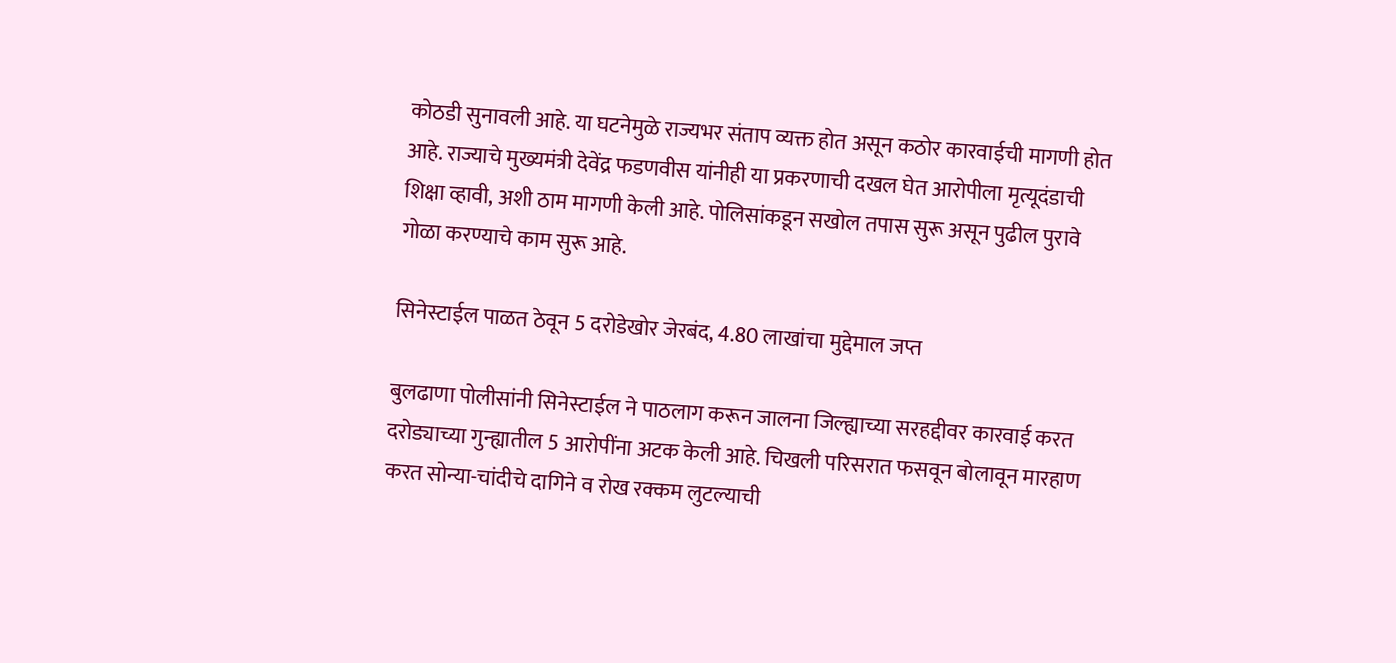कोठडी सुनावली आहे. या घटनेमुळे राज्यभर संताप व्यक्त होत असून कठोर कारवाईची मागणी होत आहे. राज्याचे मुख्यमंत्री देवेंद्र फडणवीस यांनीही या प्रकरणाची दखल घेत आरोपीला मृत्यूदंडाची शिक्षा व्हावी, अशी ठाम मागणी केली आहे. पोलिसांकडून सखोल तपास सुरू असून पुढील पुरावे गोळा करण्याचे काम सुरू आहे.

सिनेस्टाईल पाळत ठेवून 5 दरोडेखोर जेरबंद, 4.80 लाखांचा मुद्देमाल जप्त

बुलढाणा पोलीसांनी सिनेस्टाईल ने पाठलाग करून जालना जिल्ह्याच्या सरहद्दीवर कारवाई करत दरोड्याच्या गुन्ह्यातील 5 आरोपींना अटक केली आहे. चिखली परिसरात फसवून बोलावून मारहाण करत सोन्या-चांदीचे दागिने व रोख रक्कम लुटल्याची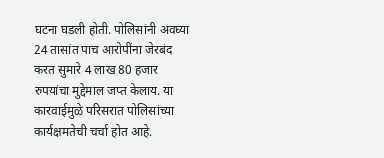घटना घडली होती. पोलिसांनी अवघ्या 24 तासांत पाच आरोपींना जेरबंद करत सुमारे 4 लाख 80 हजार रुपयांचा मुद्देमाल जप्त केलाय. या कारवाईमुळे परिसरात पोलिसांच्या कार्यक्षमतेची चर्चा होत आहे.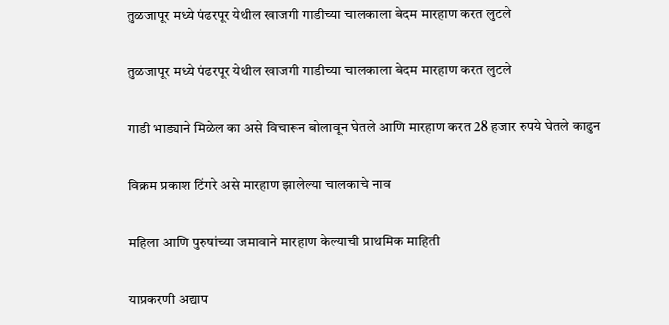तुळजापूर मध्ये पंढरपूर येथील खाजगी गाडीच्या चालकाला बेदम मारहाण करत लुटले

तुळजापूर मध्ये पंढरपूर येथील खाजगी गाडीच्या चालकाला बेदम मारहाण करत लुटले

गाडी भाड्याने मिळेल का असे विचारून बोलावून घेतले आणि मारहाण करत 28 हजार रुपये घेतले काढुन

विक्रम प्रकाश टिंगरे असे मारहाण झालेल्या चालकाचे नाव

महिला आणि पुरुषांच्या जमावाने मारहाण केल्याची प्राथमिक माहिती

याप्रकरणी अद्याप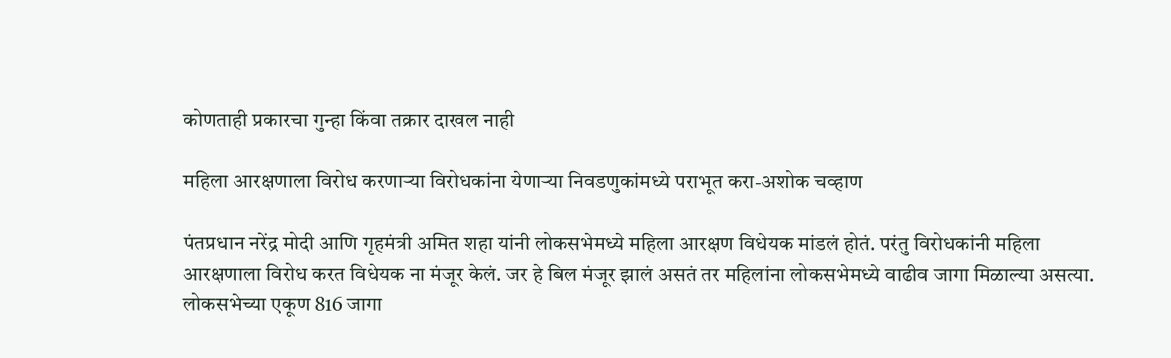कोणताही प्रकारचा गुन्हा किंवा तक्रार दाखल नाही

महिला आरक्षणाला विरोध करणाऱ्या विरोधकांना येणाऱ्या निवडणुकांमध्ये पराभूत करा-अशोक चव्हाण

पंतप्रधान नरेंद्र मोदी आणि गृहमंत्री अमित शहा यांनी लोकसभेमध्ये महिला आरक्षण विधेयक मांडलं होतं. परंतु विरोधकांनी महिला आरक्षणाला विरोध करत विधेयक ना मंजूर केलं. जर हे बिल मंजूर झालं असतं तर महिलांना लोकसभेमध्ये वाढीव जागा मिळाल्या असत्या. लोकसभेच्या एकूण 816 जागा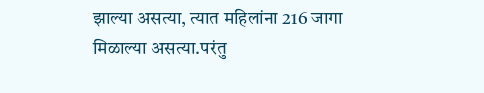झाल्या असत्या, त्यात महिलांना 216 जागा मिळाल्या असत्या.परंतु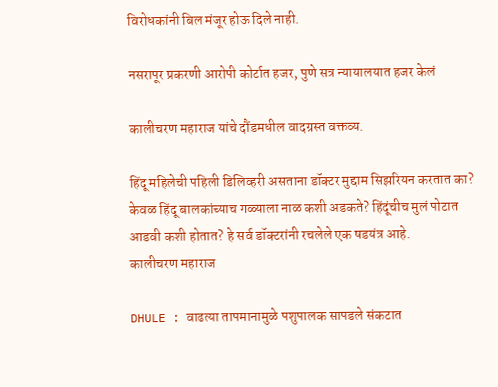विरोधकांनी बिल मंजूर होऊ दिले नाही.

नसरापूर प्रकरणी आरोपी कोर्टात हजर, पुणे सत्र न्यायालयात हजर केलं

कालीचरण महाराज यांचे दौंडमधील वादग्रस्त वक्तव्य.

हिंदू महिलेची पहिली डिलिव्हरी असताना डॉक्टर मुद्दाम सिझरियन करतात का? केवळ हिंदू बालकांच्याच गळ्याला नाळ कशी अडकते? हिंदूंचीच मुलं पोटात आडवी कशी होतात? हे सर्व डॉक्टरांनी रचलेले एक षडयंत्र आहे.
कालीचरण महाराज

DHULE : वाढत्या तापमानामुळे पशुपालक सापडले संकटात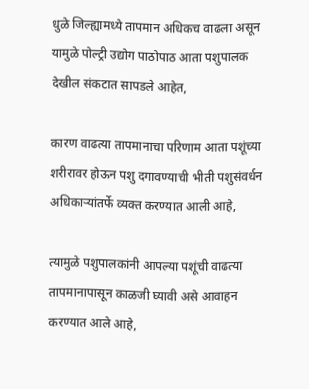धुळे जिल्ह्यामध्ये तापमान अधिकच वाढला असून यामुळे पोल्ट्री उद्योग पाठोपाठ आता पशुपालक देखील संकटात सापडले आहेत,

कारण वाढत्या तापमानाचा परिणाम आता पशूंच्या शरीरावर होऊन पशु दगावण्याची भीती पशुसंवर्धन अधिकाऱ्यांतर्फे व्यक्त करण्यात आली आहे,

त्यामुळे पशुपालकांनी आपल्या पशूंची वाढत्या तापमानापासून काळजी घ्यावी असे आवाहन करण्यात आले आहे,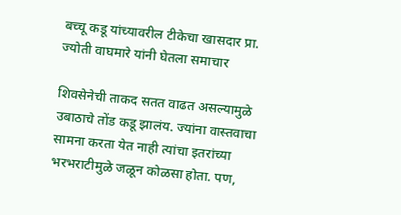बच्चू कडू यांच्यावरील टीकेचा खासदार प्रा. ज्योती वाघमारे यांनी घेतला समाचार

शिवसेनेची ताकद सतत वाढत असल्यामुळे उबाठाचे तोंड कडू झालंय. ज्यांना वास्तवाचा सामना करता येत नाही त्यांचा इतरांच्या भरभराटीमुळे जळून कोळसा होता. पण,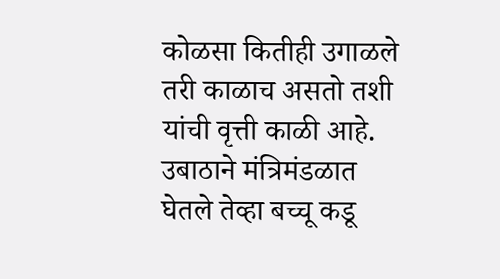कोळसा कितीही उगाळले तरी काळाच असतो तशी यांची वृत्ती काळी आहे. उबाठाने मंत्रिमंडळात घेतले तेव्हा बच्चू कडू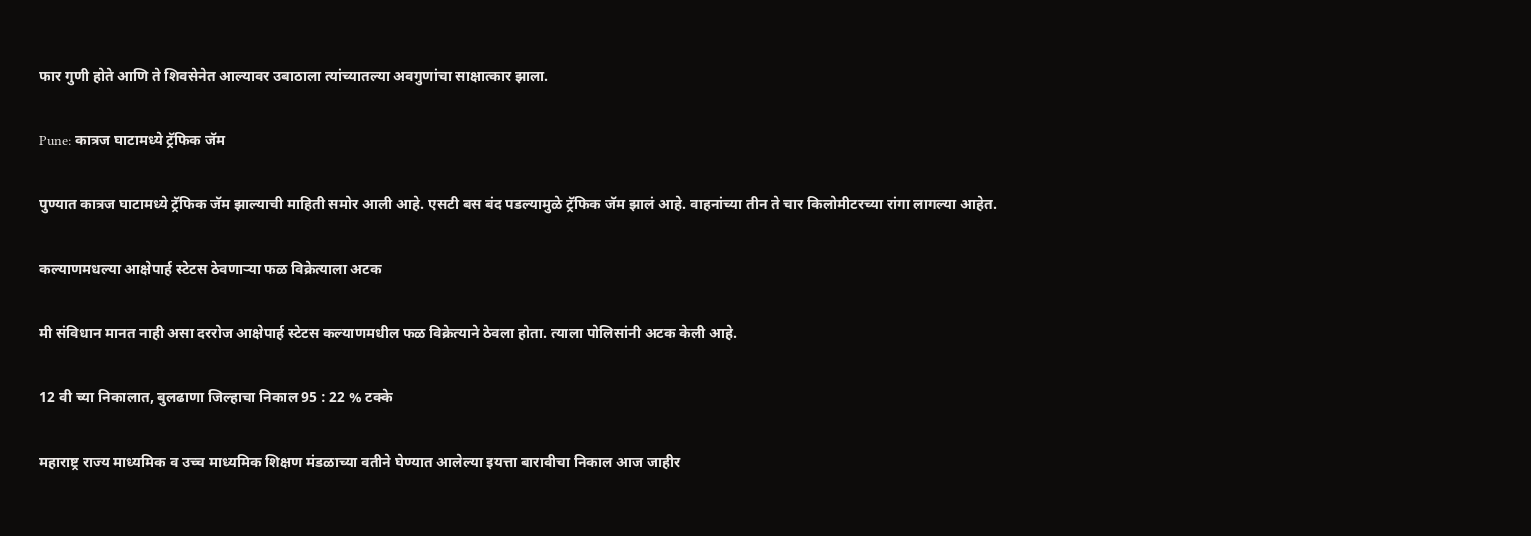फार गुणी होते आणि ते शिवसेनेत आल्यावर उबाठाला त्यांच्यातल्या अवगुणांचा साक्षात्कार झाला.

Pune: कात्रज घाटामध्ये ट्रॅफिक जॅम

पुण्यात कात्रज घाटामध्ये ट्रॅफिक जॅम झाल्याची माहिती समोर आली आहे. एसटी बस बंद पडल्यामुळे ट्रॅफिक जॅम झालं आहे. वाहनांच्या तीन ते चार किलोमीटरच्या रांगा लागल्या आहेत.

कल्याणमधल्या आक्षेपार्ह स्टेटस ठेवणाऱ्या फळ विक्रेत्याला अटक

मी संविधान मानत नाही असा दररोज आक्षेपार्ह स्टेटस कल्याणमधील फळ विक्रेत्याने ठेवला होता. त्याला पोलिसांनी अटक केली आहे.

12 वी च्या निकालात, बुलढाणा जिल्हाचा निकाल 95 : 22 % टक्के

महाराष्ट्र राज्य माध्यमिक व उच्च माध्यमिक शिक्षण मंडळाच्या वतीने घेण्यात आलेल्या इयत्ता बारावीचा निकाल आज जाहीर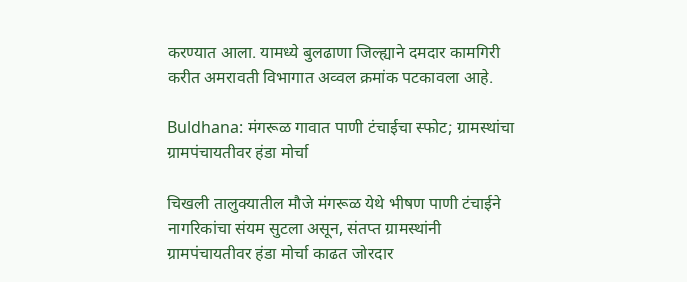करण्यात आला. यामध्ये बुलढाणा जिल्ह्याने दमदार कामगिरी करीत अमरावती विभागात अव्वल क्रमांक पटकावला आहे.

Buldhana: मंगरूळ गावात पाणी टंचाईचा स्फोट; ग्रामस्थांचा ग्रामपंचायतीवर हंडा मोर्चा

चिखली तालुक्यातील मौजे मंगरूळ येथे भीषण पाणी टंचाईने नागरिकांचा संयम सुटला असून, संतप्त ग्रामस्थांनी ग्रामपंचायतीवर हंडा मोर्चा काढत जोरदार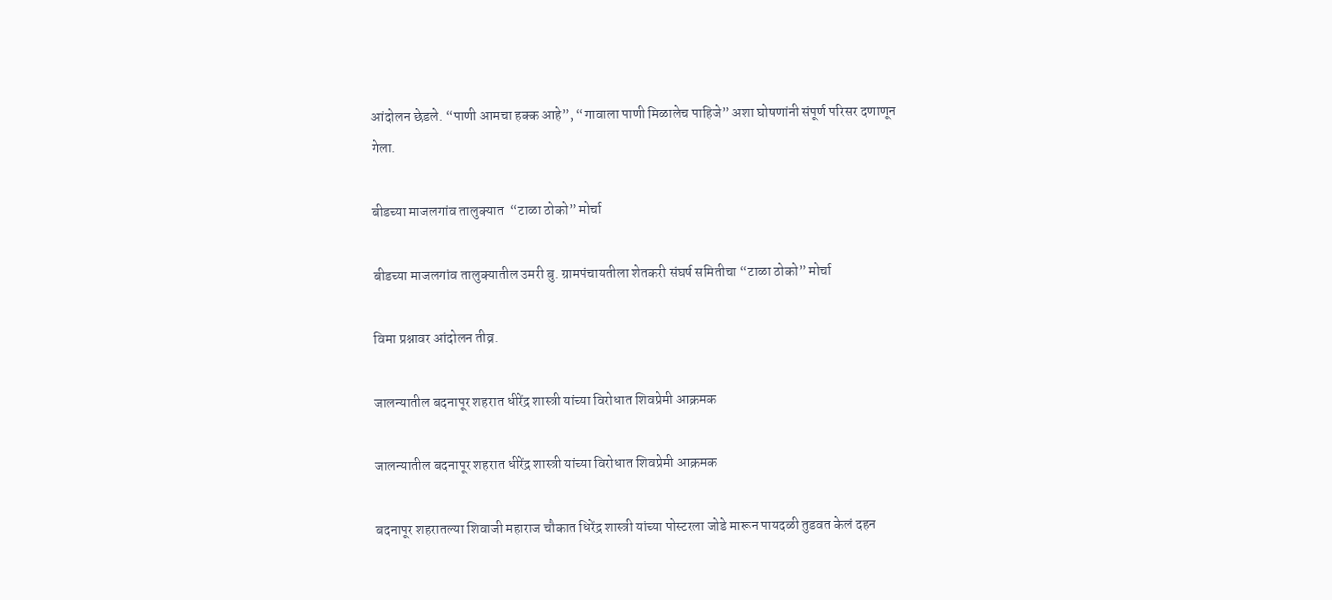आंदोलन छेडले. “पाणी आमचा हक्क आहे”, “गावाला पाणी मिळालेच पाहिजे” अशा घोषणांनी संपूर्ण परिसर दणाणून गेला.

बीडच्या माजलगांव तालुक्यात  “टाळा ठोको” मोर्चा

बीडच्या माजलगांव तालुक्यातील उमरी बु. ग्रामपंचायतीला शेतकरी संघर्ष समितीचा “टाळा ठोको” मोर्चा

विमा प्रश्नावर आंदोलन तीव्र.

जालन्यातील बदनापूर शहरात धीरेंद्र शास्त्री यांच्या विरोधात शिवप्रेमी आक्रमक

जालन्यातील बदनापूर शहरात धीरेंद्र शास्त्री यांच्या विरोधात शिवप्रेमी आक्रमक

बदनापूर शहरातल्या शिवाजी महाराज चौकात धिरेंद्र शास्त्री यांच्या पोस्टरला जोडे मारून पायदळी तुडवत केलं दहन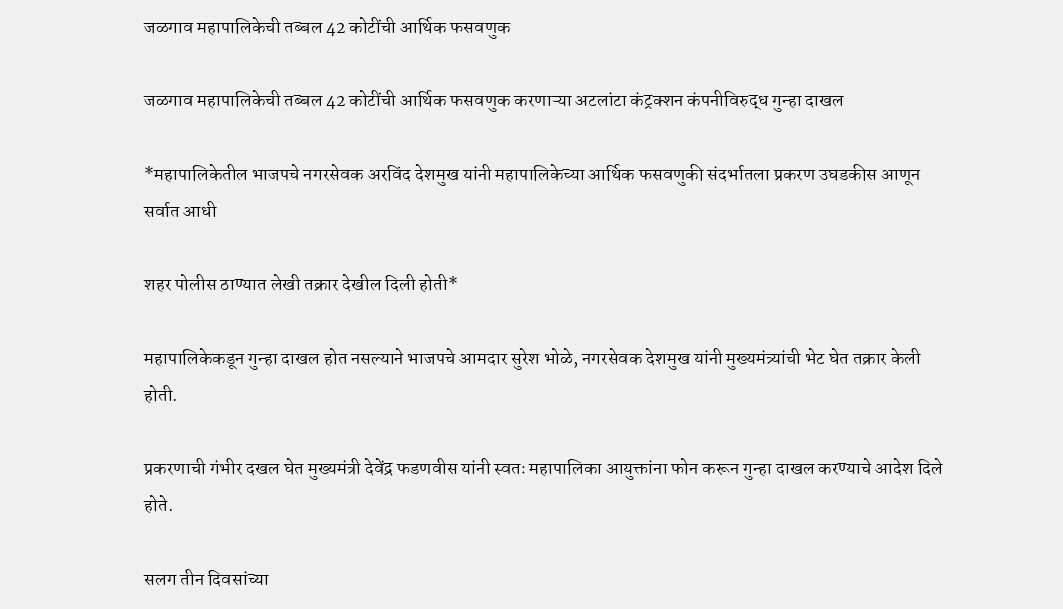जळगाव महापालिकेची तब्बल 42 कोटींची आर्थिक फसवणुक

जळगाव महापालिकेची तब्बल 42 कोटींची आर्थिक फसवणुक करणाऱ्या अटलांटा कंट्रक्शन कंपनीविरुद्ध गुन्हा दाखल

*महापालिकेतील भाजपचे नगरसेवक अरविंद देशमुख यांनी महापालिकेच्या आर्थिक फसवणुकी संदर्भातला प्रकरण उघडकीस आणून सर्वात आधी

शहर पोलीस ठाण्यात लेखी तक्रार देखील दिली होती*

महापालिकेकडून गुन्हा दाखल होत नसल्याने भाजपचे आमदार सुरेश भोळे, नगरसेवक देशमुख यांनी मुख्यमंत्र्यांची भेट घेत तक्रार केली होती.

प्रकरणाची गंभीर दखल घेत मुख्यमंत्री देवेंद्र फडणवीस यांनी स्वतः महापालिका आयुक्तांना फोन करून गुन्हा दाखल करण्याचे आदेश दिले होते.

सलग तीन दिवसांच्या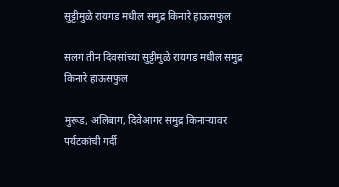सुट्टीमुळे रायगड मधील समुद्र किनारे हाऊसफुल

सलग तीन दिवसांच्या सुट्टीमुळे रायगड मधील समुद्र किनारे हाऊसफुल

मुरूड, अलिबाग, दिवेआगर समुद्र किनाऱ्यावर पर्यटकांची गर्दी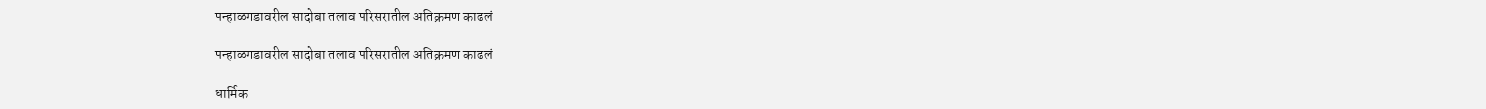पन्हाळगडावरील सादोबा तलाव परिसरातील अतिक्रमण काढलं

पन्हाळगडावरील सादोबा तलाव परिसरातील अतिक्रमण काढलं

धार्मिक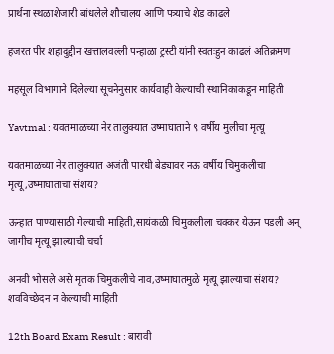प्रार्थना स्थळाशेजारी बांधलेले शौचालय आणि पत्र्याचे शेड काढले

हजरत पीर शहादुद्दीन खत्तालवल्ली पन्हाळा ट्रस्टी यांनी स्वतःहुन काढलं अतिक्रमण

महसूल विभागाने दिलेल्या सूचनेनुसार कार्यवाही केल्याची स्थानिकाकडून माहिती

Yavtmal : यवतमाळच्या नेर तालुक्यात उष्माघाताने ९ वर्षीय मुलीचा मृत्यू

यवतमाळच्या नेर तालुक्यात अजंती पारधी बेड्यावर नऊ वर्षीय चिमुकलीचा मृत्यू,उष्माघाताचा संशय?

ऊन्हात पाण्यासाठी गेल्याची माहिती,सायंकळी चिमुकलीला चक्कर येऊन पडली अन् जागीच मृत्यू झाल्याची चर्चा

अनवी भोसले असे मृतक चिमुकलीचे नाव,उष्माघातमुळे मृत्यू झाल्याचा संशय? शवविच्छेदन न केल्याची माहिती

12th Board Exam Result : बारावी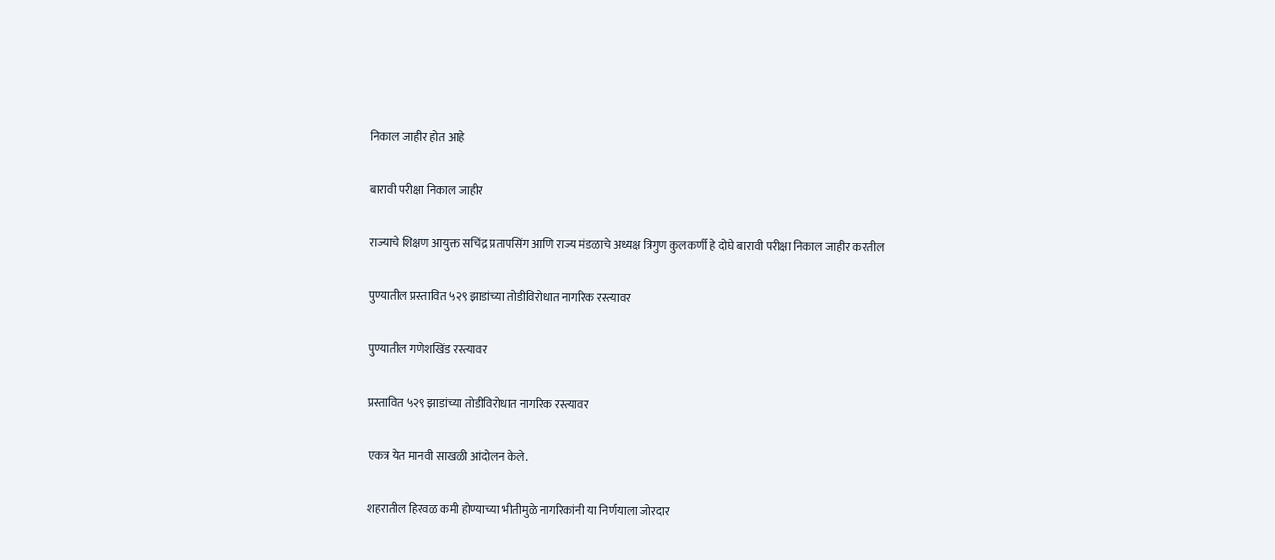निकाल जाहीर होत आहे

बारावी परीक्षा निकाल जाहीर

राज्याचे शिक्षण आयुक्त सचिंद्र प्रतापसिंग आणि राज्य मंडळाचे अध्यक्ष त्रिगुण कुलकर्णी हे दोघे बारावी परीक्षा निकाल जाहीर करतील

पुण्यातील प्रस्तावित ५२९ झाडांच्या तोडीविरोधात नागरिक रस्त्यावर

पुण्यातील गणेशखिंड रस्त्यावर

प्रस्तावित ५२९ झाडांच्या तोडीविरोधात नागरिक रस्त्यावर

एकत्र येत मानवी साखळी आंदोलन केले.

शहरातील हिरवळ कमी होण्याच्या भीतीमुळे नागरिकांनी या निर्णयाला जोरदार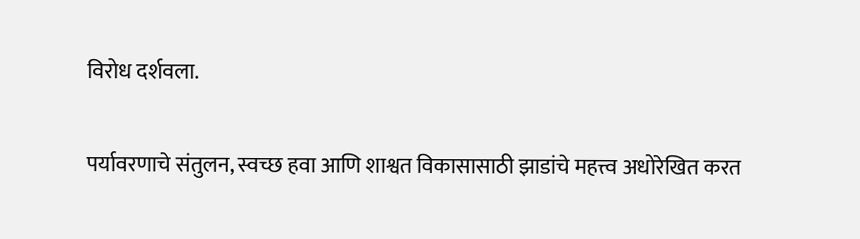विरोध दर्शवला.

पर्यावरणाचे संतुलन, स्वच्छ हवा आणि शाश्वत विकासासाठी झाडांचे महत्त्व अधोरेखित करत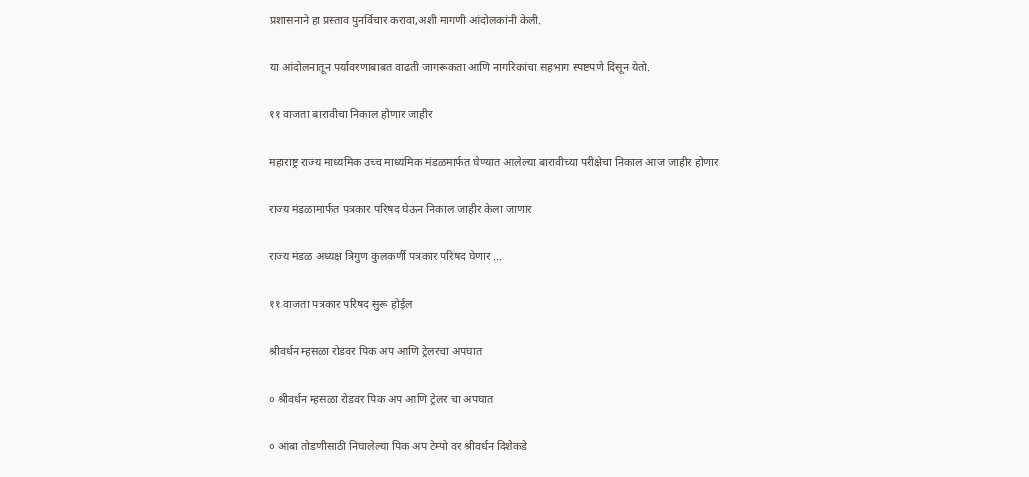प्रशासनाने हा प्रस्ताव पुनर्विचार करावा,अशी मागणी आंदोलकांनी केली.

या आंदोलनातून पर्यावरणाबाबत वाढती जागरूकता आणि नागरिकांचा सहभाग स्पष्टपणे दिसून येतो.

११ वाजता बारावीचा निकाल होणार जाहीर

महाराष्ट्र राज्य माध्यमिक उच्च माध्यमिक मंडळमार्फत घेण्यात आलेल्या बारावीच्या परीक्षेचा निकाल आज जाहीर होणार

राज्य मंडळामार्फत पत्रकार परिषद घेऊन निकाल जाहीर केला जाणार

राज्य मंडळ अध्यक्ष त्रिगुण कुलकर्णी पत्रकार परिषद घेणार ...

११ वाजता पत्रकार परिषद सुरू होईल

श्रीवर्धन म्हसळा रोडवर पिक अप आणि ट्रेलरचा अपघात

० श्रीवर्धन म्हसळा रोडवर पिक अप आणि ट्रेलर चा अपघात

० आंबा तोडणीसाठी निघालेल्या पिक अप टेम्पो वर श्रीवर्धन दिशेकडे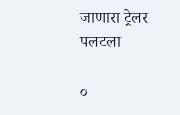जाणारा ट्रेलर पलटला

०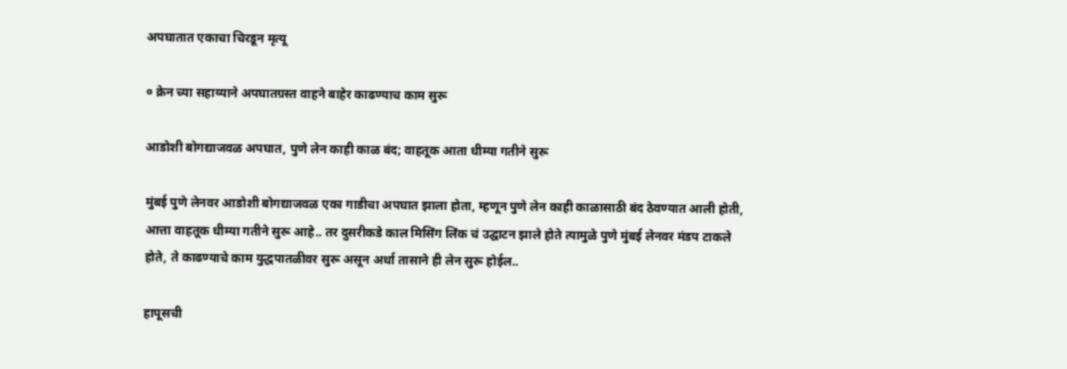अपघातात एकाचा चिरडून मृत्यू

० क्रेन च्या सहाय्याने अपघातग्रस्त वाहने बाहेर काढण्याच काम सुरू

आडोशी बोगद्याजवळ अपघात, पुणे लेन काही काळ बंद; वाहतूक आता धीम्या गतीने सुरू

मुंबई पुणे लेनवर आडोशी बोगद्याजवळ एका गाडीचा अपघात झाला होता, म्हणून पुणे लेन काही काळासाठी बंद ठेवण्यात आली होती, आत्ता वाहतूक धीम्या गतीने सुरू आहे.. तर दुसरीकडे काल मिसिंग लिंक चं उद्घाटन झाले होते त्यामुळे पुणे मुंबई लेनवर मंडप टाकले होते, ते काढण्याचे काम युद्धपातळीवर सुरू असून अर्धा तासाने ही लेन सुरू होईल..

हापूसची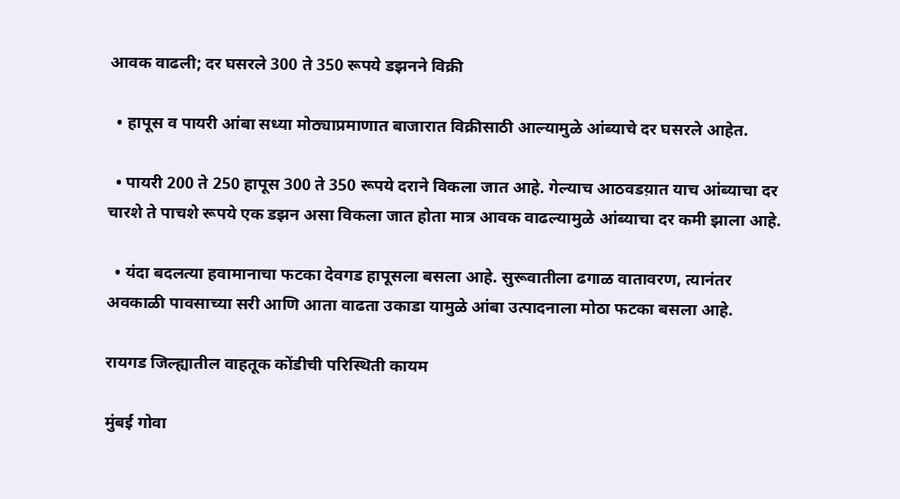आवक वाढली; दर घसरले 300 ते 350 रूपये डझनने विक्री

  • हापूस व पायरी आंबा सध्या मोठ्याप्रमाणात बाजारात विक्रीसाठी आल्यामुळे आंब्याचे दर घसरले आहेत.

  • पायरी 200 ते 250 हापूस 300 ते 350 रूपये दराने विकला जात आहे. गेल्याच आठवडय़ात याच आंब्याचा दर चारशे ते पाचशे रूपये एक डझन असा विकला जात होता मात्र आवक वाढल्यामुळे आंब्याचा दर कमी झाला आहे.

  • यंदा बदलत्या हवामानाचा फटका देवगड हापूसला बसला आहे. सुरूवातीला ढगाळ वातावरण, त्यानंतर अवकाळी पावसाच्या सरी आणि आता वाढता उकाडा यामुळे आंबा उत्पादनाला मोठा फटका बसला आहे.

रायगड जिल्ह्यातील वाहतूक कोंडीची परिस्थिती कायम

मुंबई गोवा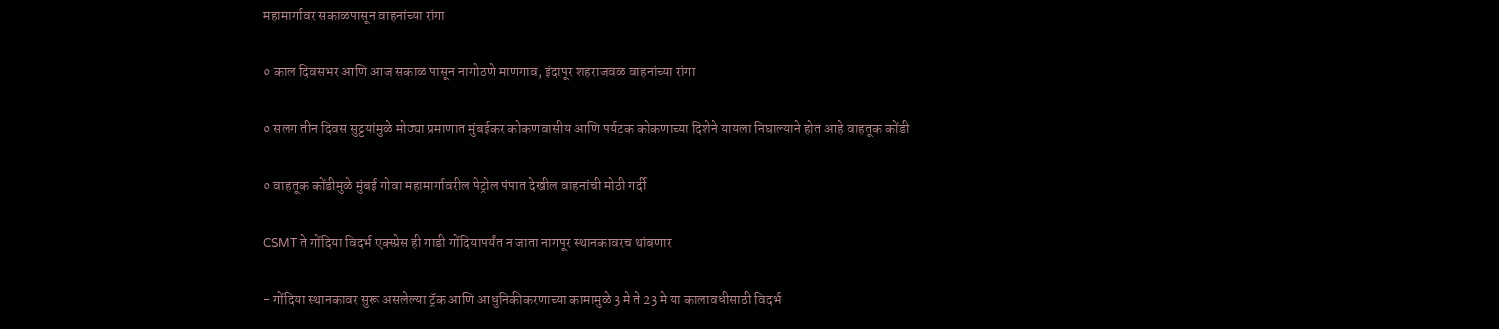महामार्गावर सकाळपासून वाहनांच्या रांगा

० काल दिवसभर आणि आज सकाळ पासून नागोठणे माणगाव, इंदापूर शहराजवळ वाहनांच्या रांगा

० सलग तीन दिवस सुट्टयांमुळे मोठ्या प्रमाणात मुंबईकर कोकणवासीय आणि पर्यटक कोकणाच्या दिशेने यायला निघाल्याने होत आहे वाहतूक कोंडी

० वाहतूक कोंडीमुळे मुंबई गोवा महामार्गावरील पेट्रोल पंपात देखील वाहनांची मोठी गर्दी

CSMT ते गोंदिया विदर्भ एक्स्प्रेस ही गाडी गोंदियापर्यंत न जाता नागपूर स्थानकावरच थांबणार

- गोंदिया स्थानकावर सुरू असलेल्या ट्रॅक आणि आधुनिकीकरणाच्या कामामुळे 3 मे ते 23 मे या कालावधीसाठी विदर्भ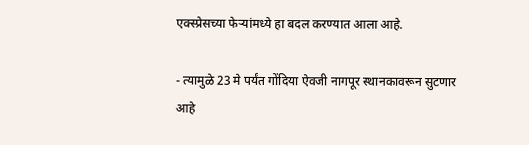एक्स्प्रेसच्या फेऱ्यांमध्ये हा बदल करण्यात आला आहे.

- त्यामुळे 23 मे पर्यंत गोंदिया ऐवजी नागपूर स्थानकावरून सुटणार आहे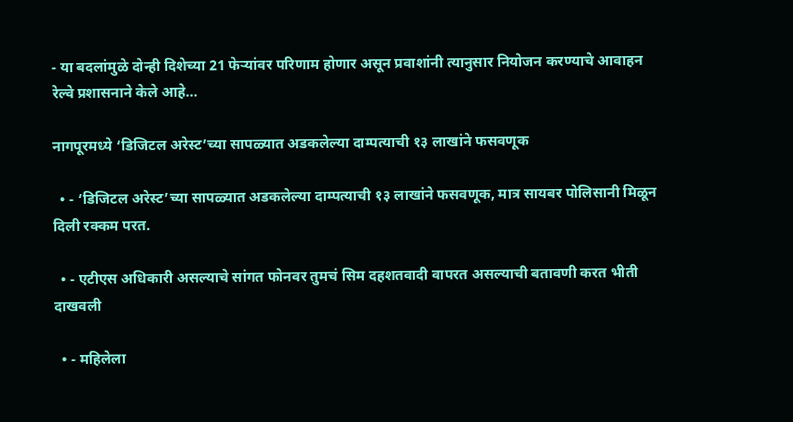- या बदलांमुळे दोन्ही दिशेच्या 21 फेऱ्यांवर परिणाम होणार असून प्रवाशांनी त्यानुसार नियोजन करण्याचे आवाहन रेल्वे प्रशासनाने केले आहे...

नागपूरमध्ये ‘डिजिटल अरेस्ट’च्या सापळ्यात अडकलेल्या दाम्पत्याची १३ लाखांने फसवणूक

  • - ‘डिजिटल अरेस्ट’च्या सापळ्यात अडकलेल्या दाम्पत्याची १३ लाखांने फसवणूक, मात्र सायबर पोलिसानी मिळून दिली रक्कम परत.

  • - एटीएस अधिकारी असल्याचे सांगत फोनवर तुमचं सिम दहशतवादी वापरत असल्याची बतावणी करत भीती दाखवली

  • - महिलेला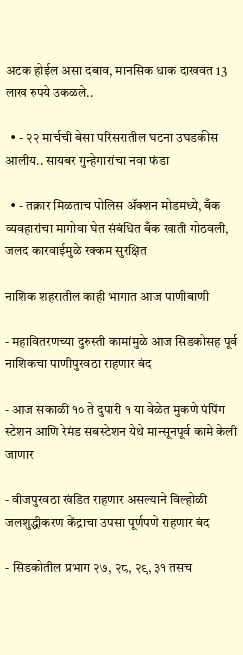अटक होईल असा दबाव, मानसिक धाक दाखवत 13 लाख रुपये उकळले..

  • - २२ मार्चची बेसा परिसरातील घटना उघडकीस आलीय.. सायबर गुन्हेगारांचा नवा फंडा

  • - तक्रार मिळताच पोलिस ॲक्शन मोडमध्ये, बँक व्यवहारांचा मागोवा घेत संबंधित बँक खाती गोठवली, जलद कारवाईमुळे रक्कम सुरक्षित

नाशिक शहरातील काही भागात आज पाणीबाणी

- महावितरणच्या दुरुस्ती कामांमुळे आज सिडकोसह पूर्व नाशिकचा पाणीपुरवठा राहणार बंद

- आज सकाळी १० ते दुपारी १ या वेळेत मुकणे पंपिंग स्टेशन आणि रेमंड सबस्टेशन येथे मान्सूनपूर्व कामे केली जाणार

- वीजपुरवठा खंडित राहणार असल्याने विल्होळी जलशुद्धीकरण केंद्राचा उपसा पूर्णपणे राहणार बंद

- सिडकोतील प्रभाग २७, २८, २९, ३१ तसच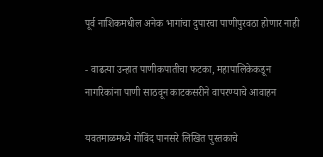पूर्व नाशिकमधील अनेक भागांचा दुपारचा पाणीपुरवठा होणार नाही

- वाढत्या उन्हात पाणीकपातीचा फटका, महापालिकेकडून नागरिकांना पाणी साठवून काटकसरीने वापरण्याचे आवाहन

यवतमाळमध्ये गोविंद पानसरे लिखित पुस्तकाचे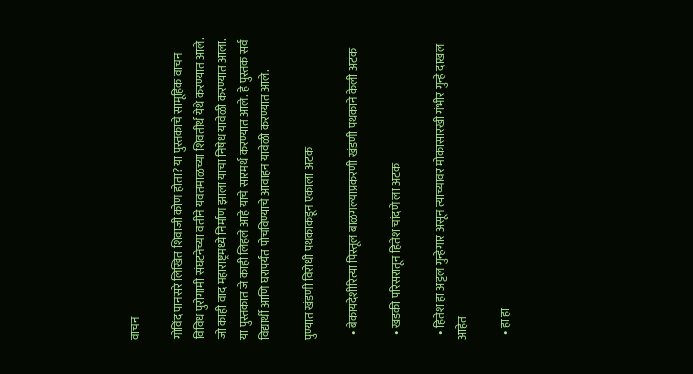वाचन

गोविंद पानसरे लिखित शिवाजी कोण होता? या पुस्तकाचे सामूहिक वाचन विविध पुरोगामी संघटनेच्या वतीने यवतमाळच्या शिवतीर्थ येथे करण्यात आले. जो काही वाद महाराष्ट्रमध्ये निर्माण झाला याचा निषेध यावेळी करण्यात आला. या पुस्तकात जे काही लिहले आहे याचे सारमर्थ करण्यात आले. हे पुस्तक सर्व विद्यार्थी आणि घरापर्यंत पोचविण्याचे आवाहन यावेळी करण्यात आले.

पुण्यात खंडणी विरोधी पथकाकडून एकाला अटक

  • बेकायदेशीरित्या पिस्तूल बाळगल्याप्रकरणी खंडणी पथकाने केली अटक

  • खडकी परिसरातून हितेश चांदणे ला अटक

  • हितेश हा अट्टल गुन्हेगार असून त्याच्यावर मोकासारखी गंभीर गुन्हे दाखल आहेत

  • हा हा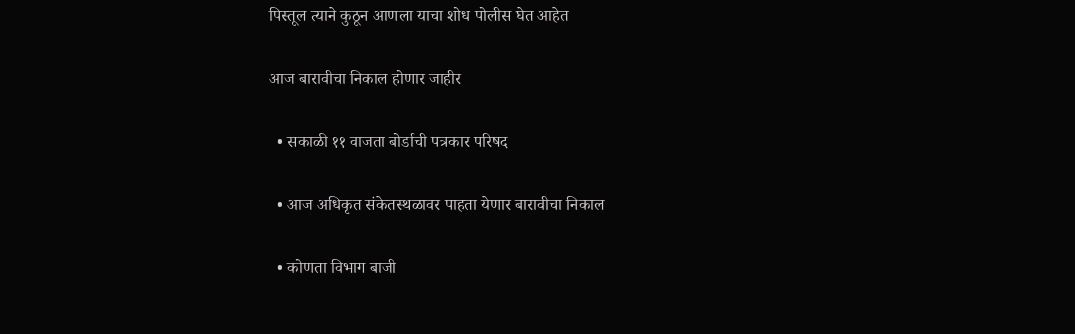पिस्तूल त्याने कुठून आणला याचा शोध पोलीस घेत आहेत

आज बारावीचा निकाल होणार जाहीर

  • सकाळी ११ वाजता बोर्डाची पत्रकार परिषद

  • आज अधिकृत संकेतस्थळावर पाहता येणार बारावीचा निकाल

  • कोणता विभाग बाजी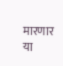मारणार या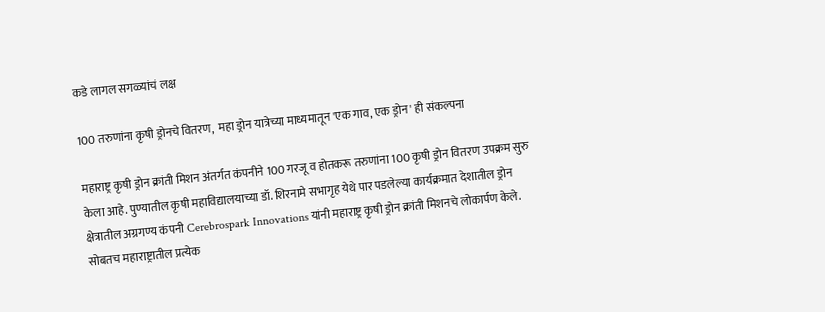कडे लागल सगळ्यांचं लक्ष

100 तरुणांना कृषी ड्रोनचे वितरण,  महा ड्रोन यात्रेच्या माध्यमातून 'एक गाव, एक ड्रोन' ही संकल्पना

महाराष्ट्र कृषी ड्रोन क्रांती मिशन अंतर्गत कंपनीने 100 गरजू व होतकरू तरुणांना 100 कृषी ड्रोन वितरण उपक्रम सुरु केला आहे. पुण्यातील कृषी महाविद्यालयाच्या डॉ. शिरनामे सभागृह येथे पार पडलेल्या कार्यक्रमात देशातील ड्रोन क्षेत्रातील अग्रगण्य कंपनी Cerebrospark Innovations यांनी महाराष्ट्र कृषी ड्रोन क्रांती मिशनचे लोकार्पण केले. सोबतच महाराष्ट्रातील प्रत्येक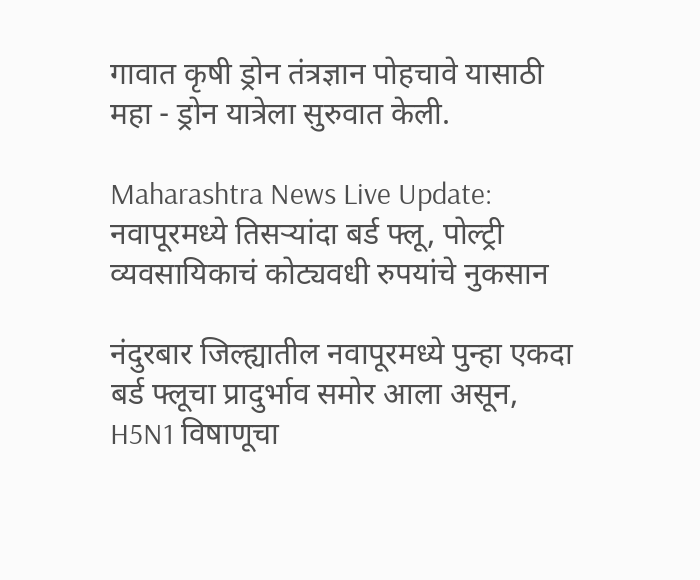गावात कृषी ड्रोन तंत्रज्ञान पोहचावे यासाठी महा - ड्रोन यात्रेला सुरुवात केली.

Maharashtra News Live Update: नवापूरमध्ये तिसऱ्यांदा बर्ड फ्लू, पोल्ट्री व्यवसायिकाचं कोट्यवधी रुपयांचे नुकसान

नंदुरबार जिल्ह्यातील नवापूरमध्ये पुन्हा एकदा बर्ड फ्लूचा प्रादुर्भाव समोर आला असून, H5N1 विषाणूचा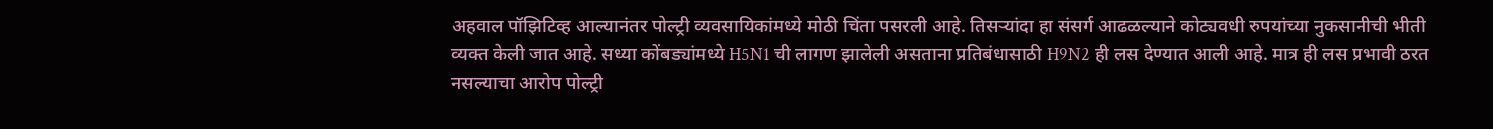अहवाल पॉझिटिव्ह आल्यानंतर पोल्ट्री व्यवसायिकांमध्ये मोठी चिंता पसरली आहे. तिसऱ्यांदा हा संसर्ग आढळल्याने कोट्यवधी रुपयांच्या नुकसानीची भीती व्यक्त केली जात आहे. सध्या कोंबड्यांमध्ये H5N1 ची लागण झालेली असताना प्रतिबंधासाठी H9N2 ही लस देण्यात आली आहे. मात्र ही लस प्रभावी ठरत नसल्याचा आरोप पोल्ट्री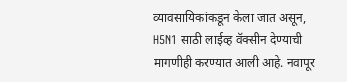व्यावसायिकांकडून केला जात असून, H5N1 साठी लाईव्ह वॅक्सीन देण्याची मागणीही करण्यात आली आहे. नवापूर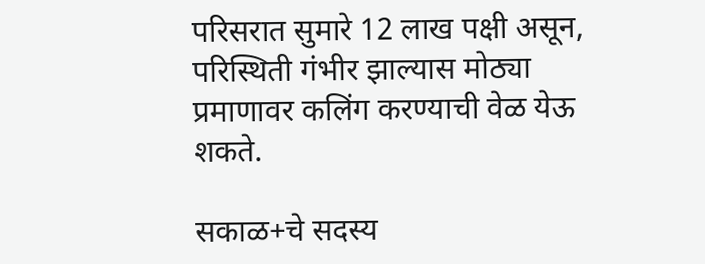परिसरात सुमारे 12 लाख पक्षी असून, परिस्थिती गंभीर झाल्यास मोठ्या प्रमाणावर कलिंग करण्याची वेळ येऊ शकते.

सकाळ+चे सदस्य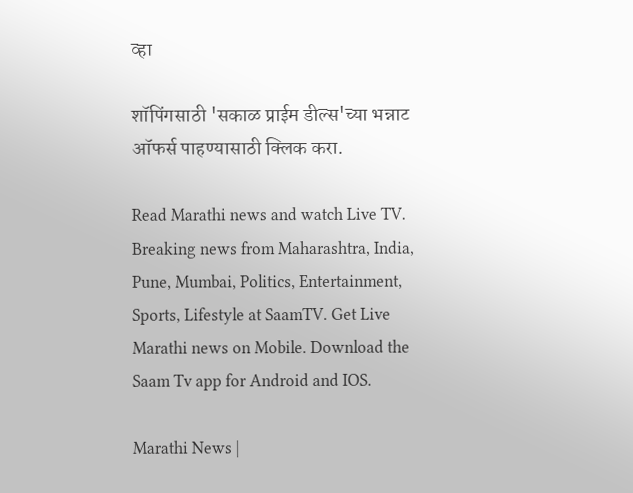व्हा

शॉपिंगसाठी 'सकाळ प्राईम डील्स'च्या भन्नाट ऑफर्स पाहण्यासाठी क्लिक करा.

Read Marathi news and watch Live TV. Breaking news from Maharashtra, India, Pune, Mumbai, Politics, Entertainment, Sports, Lifestyle at SaamTV. Get Live Marathi news on Mobile. Download the Saam Tv app for Android and IOS.

Marathi News |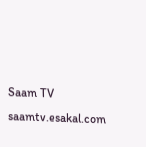Saam TV
saamtv.esakal.com